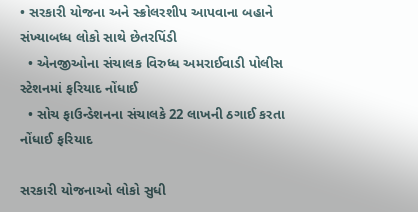• સરકારી યોજના અને સ્ક્રોલરશીપ આપવાના બહાને સંખ્યાબધ્ધ લોકો સાથે છેતરપિંડી
  • એનજીઓના સંચાલક વિરુધ્ધ અમરાઈવાડી પોલીસ સ્ટેશનમાં ફરિયાદ નોંધાઈ
  • સોચ ફાઉન્ડેશનના સંચાલકે 22 લાખની ઠગાઈ કરતા નોંધાઈ ફરિયાદ

સરકારી યોજનાઓ લોકો સુધી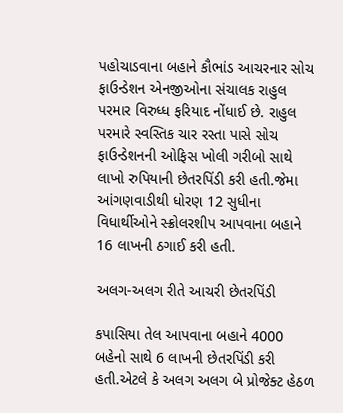પહોચાડવાના બહાને કૌભાંડ આચરનાર સોચ ફાઉન્ડેશન એનજીઓના સંચાલક રાહુલ પરમાર વિરુધ્ધ ફરિયાદ નોંધાઈ છે. રાહુલ પરમારે સ્વસ્તિક ચાર રસ્તા પાસે સોચ ફાઉન્ડેશનની ઓફિસ ખોલી ગરીબો સાથે લાખો રુપિયાની છેતરપિંડી કરી હતી.જેમા આંગણવાડીથી ધોરણ 12 સુધીના વિધાર્થીઓને સ્ક્રોલરશીપ આપવાના બહાને 16 લાખની ઠગાઈ કરી હતી.

અલગ-અલગ રીતે આચરી છેતરપિંડી

કપાસિયા તેલ આપવાના બહાને 4000 બહેનો સાથે 6 લાખની છેતરપિંડી કરી હતી.એટલે કે અલગ અલગ બે પ્રોજેક્ટ હેઠળ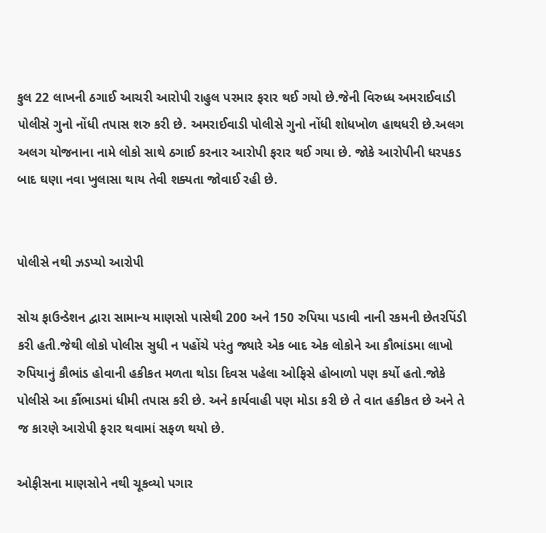કુલ 22 લાખની ઠગાઈ આચરી આરોપી રાહુલ પરમાર ફરાર થઈ ગયો છે.જેની વિરુધ્ધ અમરાઈવાડી પોલીસે ગુનો નોંધી તપાસ શરુ કરી છે. અમરાઈવાડી પોલીસે ગુનો નોંધી શોધખોળ હાથધરી છે.અલગ અલગ યોજનાના નામે લોકો સાથે ઠગાઈ કરનાર આરોપી ફરાર થઈ ગયા છે. જોકે આરોપીની ધરપકડ બાદ ઘણા નવા ખુલાસા થાય તેવી શક્યતા જોવાઈ રહી છે.


પોલીસે નથી ઝડપ્યો આરોપી

સોચ ફાઉન્ડેશન દ્વારા સામાન્ય માણસો પાસેથી 200 અને 150 રુપિયા પડાવી નાની રકમની છેતરપિંડી કરી હતી.જેથી લોકો પોલીસ સુધી ન પહોંચે પરંતુ જ્યારે એક બાદ એક લોકોને આ કૌભાંડમા લાખો રુપિયાનું કૌભાંડ હોવાની હકીકત મળતા થોડા દિવસ પહેલા ઓફિસે હોબાળો પણ કર્યો હતો.જોકે પોલીસે આ કૌંભાડમાં ધીમી તપાસ કરી છે. અને કાર્યવાહી પણ મોડા કરી છે તે વાત હકીકત છે અને તે જ કારણે આરોપી ફરાર થવામાં સફળ થયો છે.

ઓફીસના માણસોને નથી ચૂકવ્યો પગાર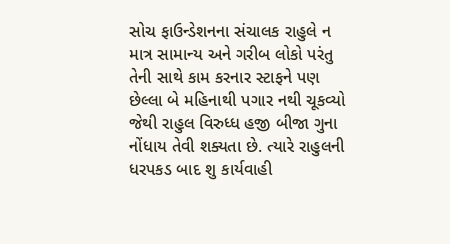સોચ ફાઉન્ડેશનના સંચાલક રાહુલે ન માત્ર સામાન્ય અને ગરીબ લોકો પરંતુ તેની સાથે કામ કરનાર સ્ટાફને પણ છેલ્લા બે મહિનાથી પગાર નથી ચૂકવ્યો જેથી રાહુલ વિરુધ્ધ હજી બીજા ગુના નોંધાય તેવી શક્યતા છે. ત્યારે રાહુલની ધરપકડ બાદ શુ કાર્યવાહી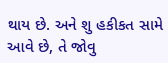થાય છે. અને શુ હકીકત સામે આવે છે, તે જોવુ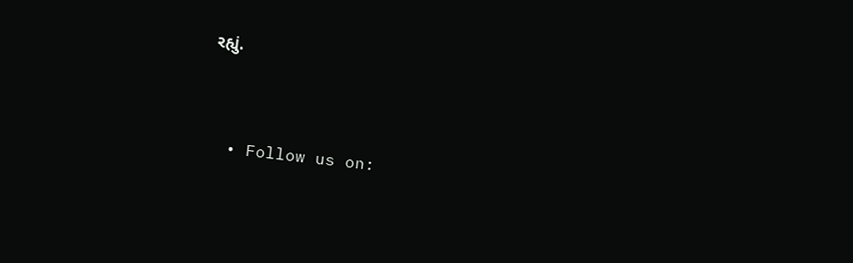રહ્યું.



  • Follow us on: